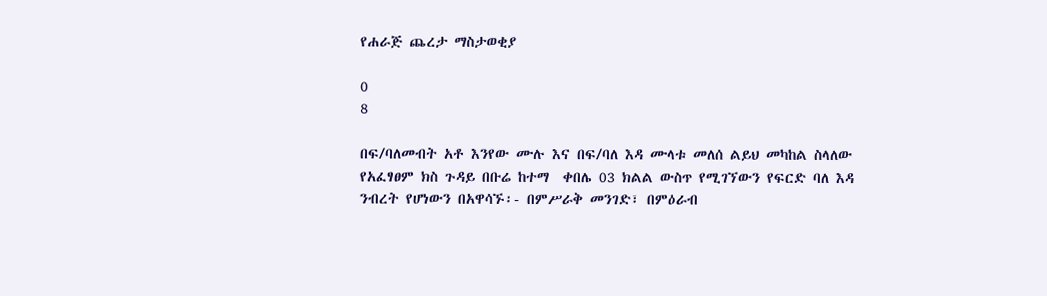የሐራጅ ጨረታ ማስታወቂያ

0
8

በፍ/ባለመብት አቶ እንየው ሙሉ እና በፍ/ባለ እዳ ሙላቱ መለሰ ልይህ መካከል ስላለው የአፈፃፀም ክስ ጉዳይ በቡሬ ከተማ  ቀበሌ 03 ክልል ውስጥ የሚገኘውን የፍርድ ባለ እዳ ንብረት የሆነውን በአዋሳኙ፡- በምሥራቅ መንገድ፣ በምዕራብ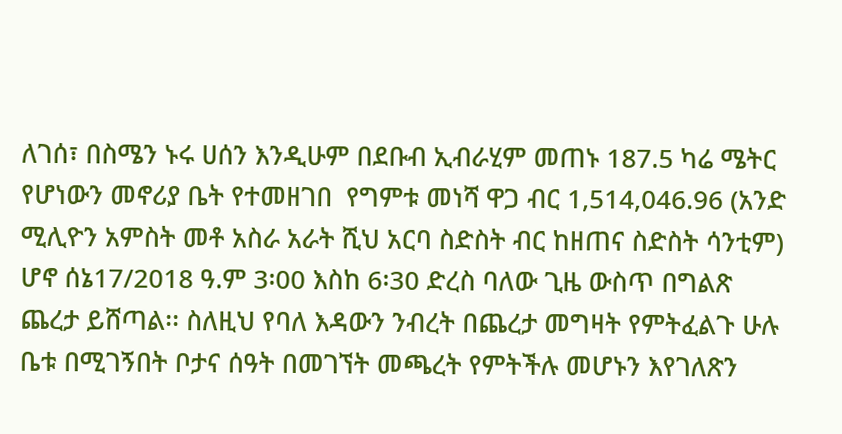ለገሰ፣ በስሜን ኑሩ ሀሰን እንዲሁም በደቡብ ኢብራሂም መጠኑ 187.5 ካሬ ሜትር የሆነውን መኖሪያ ቤት የተመዘገበ  የግምቱ መነሻ ዋጋ ብር 1,514,046.96 (አንድ ሚሊዮን አምስት መቶ አስራ አራት ሺህ አርባ ስድስት ብር ከዘጠና ስድስት ሳንቲም) ሆኖ ሰኔ17/2018 ዓ.ም 3፡00 እስከ 6፡30 ድረስ ባለው ጊዜ ውስጥ በግልጽ ጨረታ ይሸጣል፡፡ ስለዚህ የባለ እዳውን ንብረት በጨረታ መግዛት የምትፈልጉ ሁሉ ቤቱ በሚገኝበት ቦታና ሰዓት በመገኘት መጫረት የምትችሉ መሆኑን እየገለጽን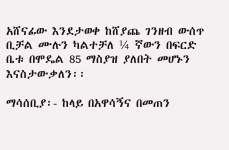አሸናፊው እንደታወቀ ከሸያጨ ገንዘብ ውሰጥ ቢቻል ሙሉን ካልተቻለ ¼ ኛውን በፍርድ ቤቱ በሞዴል 85 ማስያዝ ያለበት መሆኑን እናስታውቃለን፡፡

ማሳሰቢያ፡- ከላይ በአዋሳኝና በመጠን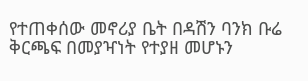የተጠቀሰው መኖሪያ ቤት በዳሽን ባንክ ቡሬ ቅርጫፍ በመያዣነት የተያዘ መሆኑን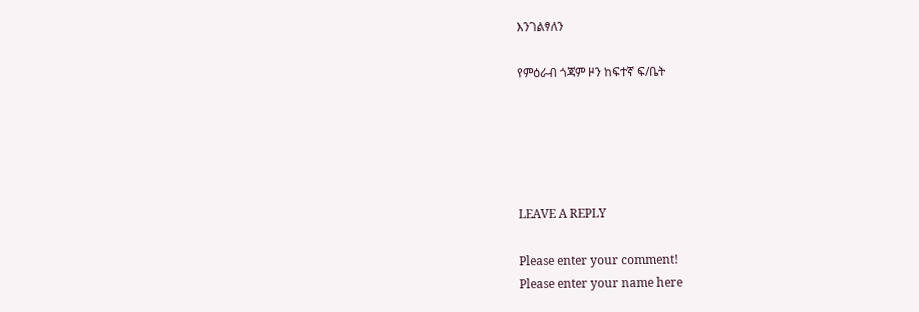እንገልፃለን

የምዕራብ ጎጃም ዞን ከፍተኛ ፍ/ቤት





LEAVE A REPLY

Please enter your comment!
Please enter your name here